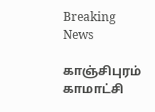Breaking News

காஞ்சிபுரம் காமாட்சி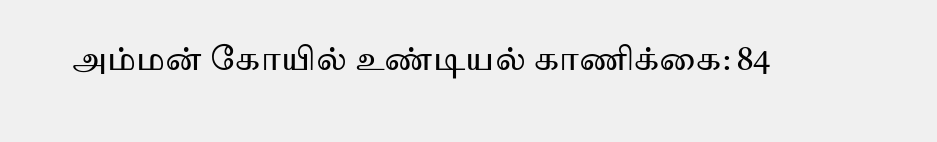அம்மன் கோயில் உண்டியல் காணிக்கை: 84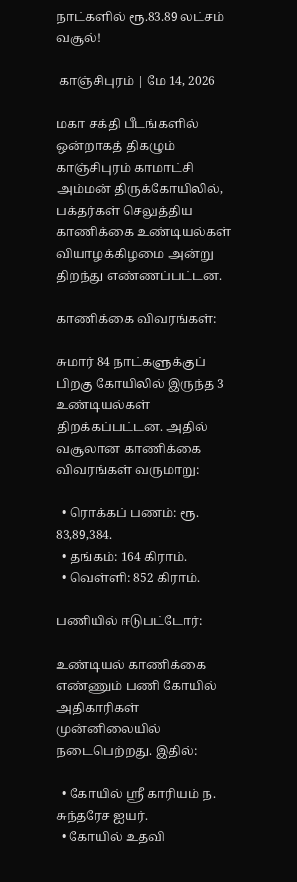நாட்களில் ரூ.83.89 லட்சம் வசூல்!

 காஞ்சிபுரம் | மே 14, 2026

மகா சக்தி பீடங்களில் ஒன்றாகத் திகழும் காஞ்சிபுரம் காமாட்சி அம்மன் திருக்கோயிலில், பக்தர்கள் செலுத்திய காணிக்கை உண்டியல்கள் வியாழக்கிழமை அன்று திறந்து எண்ணப்பட்டன.

காணிக்கை விவரங்கள்:

சுமார் 84 நாட்களுக்குப் பிறகு கோயிலில் இருந்த 3 உண்டியல்கள் திறக்கப்பட்டன. அதில் வசூலான காணிக்கை விவரங்கள் வருமாறு:

  • ரொக்கப் பணம்: ரூ. 83,89,384.
  • தங்கம்: 164 கிராம்.
  • வெள்ளி: 852 கிராம்.

பணியில் ஈடுபட்டோர்:

உண்டியல் காணிக்கை எண்ணும் பணி கோயில் அதிகாரிகள் முன்னிலையில் நடைபெற்றது. இதில்:

  • கோயில் ஸ்ரீ காரியம் ந. சுந்தரேச ஐயர்.
  • கோயில் உதவி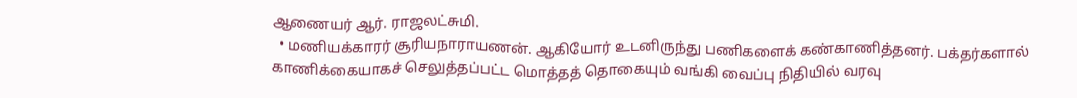ஆணையர் ஆர். ராஜலட்சுமி.
  • மணியக்காரர் சூரியநாராயணன். ஆகியோர் உடனிருந்து பணிகளைக் கண்காணித்தனர். பக்தர்களால் காணிக்கையாகச் செலுத்தப்பட்ட மொத்தத் தொகையும் வங்கி வைப்பு நிதியில் வரவு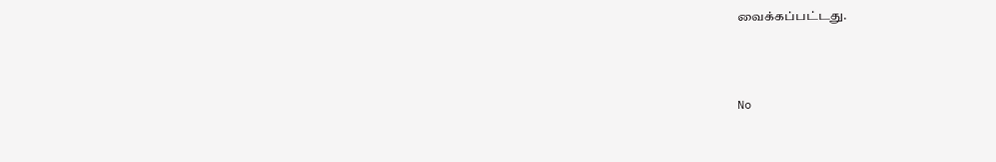வைக்கப்பட்டது.



No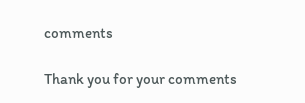comments

Thank you for your comments